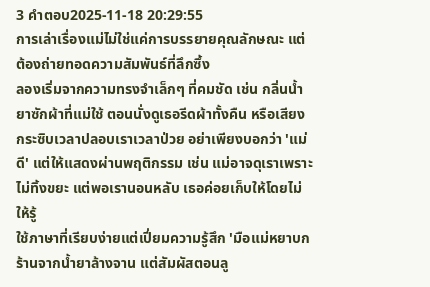3 คำตอบ2025-11-18 20:29:55
การเล่าเรื่องแม่ไม่ใช่แค่การบรรยายคุณลักษณะ แต่ต้องถ่ายทอดความสัมพันธ์ที่ลึกซึ้ง
ลองเริ่มจากความทรงจำเล็กๆ ที่คมชัด เช่น กลิ่นน้ำยาซักผ้าที่แม่ใช้ ตอนนั่งดูเธอรีดผ้าทั้งคืน หรือเสียงกระซิบเวลาปลอบเราเวลาป่วย อย่าเพียงบอกว่า 'แม่ดี' แต่ให้แสดงผ่านพฤติกรรม เช่น แม่อาจดุเราเพราะไม่ทิ้งขยะ แต่พอเรานอนหลับ เธอค่อยเก็บให้โดยไม่ให้รู้
ใช้ภาษาที่เรียบง่ายแต่เปี่ยมความรู้สึก 'มือแม่หยาบกร้านจากน้ำยาล้างจาน แต่สัมผัสตอนลู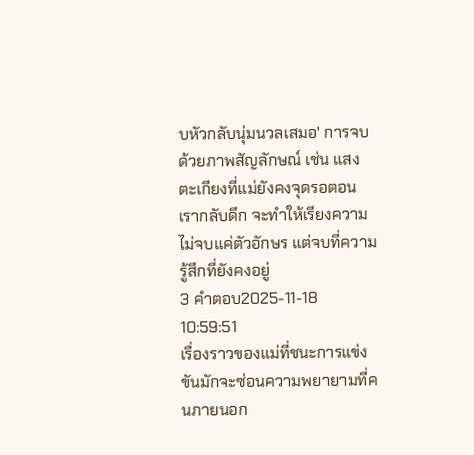บหัวกลับนุ่มนวลเสมอ' การจบด้วยภาพสัญลักษณ์ เช่น แสงตะเกียงที่แม่ยังคงจุดรอตอนเรากลับดึก จะทำให้เรียงความไม่จบแค่ตัวอักษร แต่จบที่ความรู้สึกที่ยังคงอยู่
3 คำตอบ2025-11-18 10:59:51
เรื่องราวของแม่ที่ชนะการแข่งขันมักจะซ่อนความพยายามที่คนภายนอก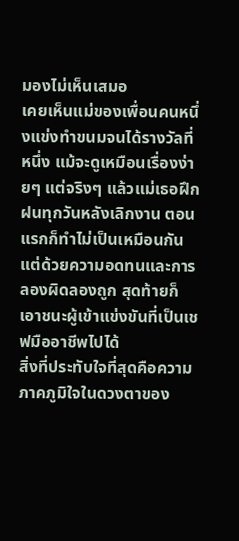มองไม่เห็นเสมอ
เคยเห็นแม่ของเพื่อนคนหนึ่งแข่งทำขนมจนได้รางวัลที่หนึ่ง แม้จะดูเหมือนเรื่องง่ายๆ แต่จริงๆ แล้วแม่เธอฝึกฝนทุกวันหลังเลิกงาน ตอนแรกก็ทำไม่เป็นเหมือนกัน แต่ด้วยความอดทนและการลองผิดลองถูก สุดท้ายก็เอาชนะผู้เข้าแข่งขันที่เป็นเชฟมืออาชีพไปได้
สิ่งที่ประทับใจที่สุดคือความภาคภูมิใจในดวงตาของ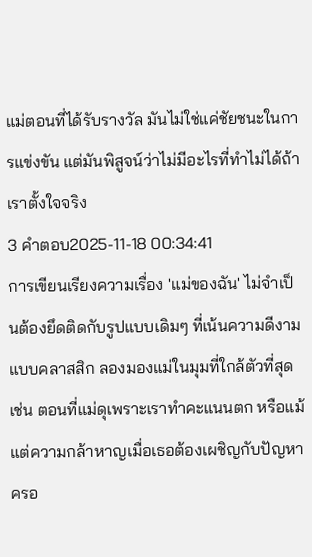แม่ตอนที่ได้รับรางวัล มันไม่ใช่แค่ชัยชนะในการแข่งขัน แต่มันพิสูจน์ว่าไม่มีอะไรที่ทำไม่ได้ถ้าเราตั้งใจจริง
3 คำตอบ2025-11-18 00:34:41
การเขียนเรียงความเรื่อง 'แม่ของฉัน' ไม่จำเป็นต้องยึดติดกับรูปแบบเดิมๆ ที่เน้นความดีงามแบบคลาสสิก ลองมองแม่ในมุมที่ใกล้ตัวที่สุด เช่น ตอนที่แม่ดุเพราะเราทำคะแนนตก หรือแม้แต่ความกล้าหาญเมื่อเธอต้องเผชิญกับปัญหาครอ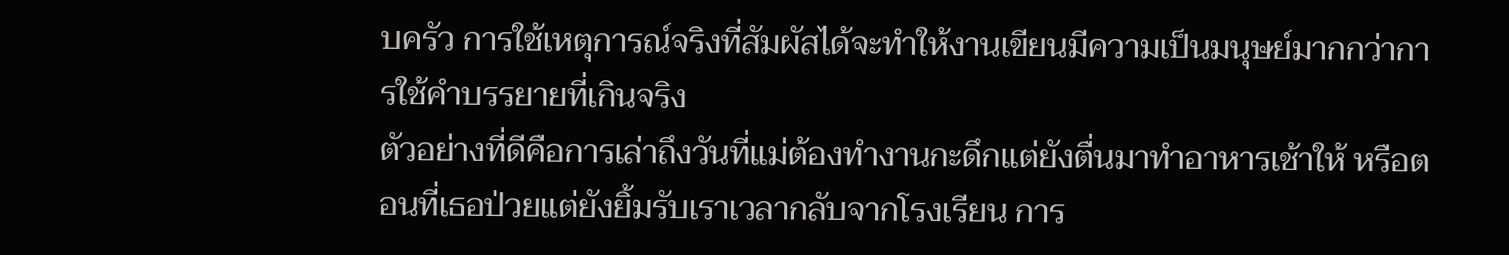บครัว การใช้เหตุการณ์จริงที่สัมผัสได้จะทำให้งานเขียนมีความเป็นมนุษย์มากกว่าการใช้คำบรรยายที่เกินจริง
ตัวอย่างที่ดีคือการเล่าถึงวันที่แม่ต้องทำงานกะดึกแต่ยังตื่นมาทำอาหารเช้าให้ หรือตอนที่เธอป่วยแต่ยังยิ้มรับเราเวลากลับจากโรงเรียน การ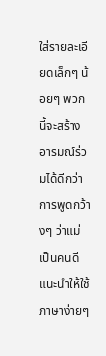ใส่รายละเอียดเล็กๆ น้อยๆ พวกนี้จะสร้างอารมณ์ร่วมได้ดีกว่าการพูดกว้างๆ ว่าแม่เป็นคนดี แนะนำให้ใช้ภาษาง่ายๆ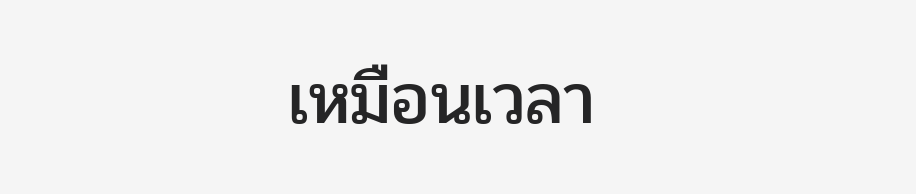เหมือนเวลา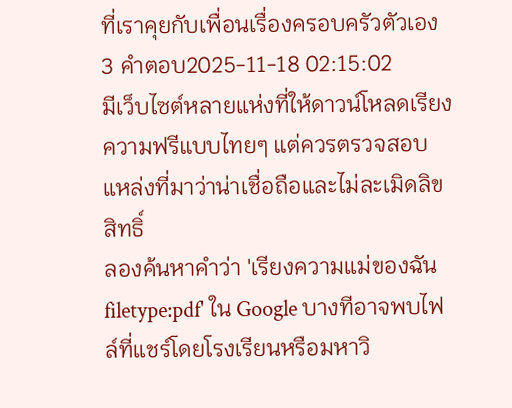ที่เราคุยกับเพื่อนเรื่องครอบครัวตัวเอง
3 คำตอบ2025-11-18 02:15:02
มีเว็บไซต์หลายแห่งที่ให้ดาวน์โหลดเรียงความฟรีแบบไทยๆ แต่ควรตรวจสอบแหล่งที่มาว่าน่าเชื่อถือและไม่ละเมิดลิขสิทธิ์
ลองค้นหาคำว่า 'เรียงความแม่ของฉัน filetype:pdf' ใน Google บางทีอาจพบไฟล์ที่แชร์โดยโรงเรียนหรือมหาวิ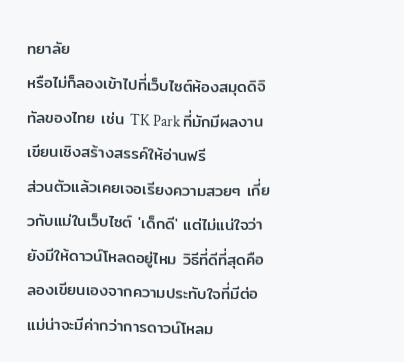ทยาลัย
หรือไม่ก็ลองเข้าไปที่เว็บไซต์ห้องสมุดดิจิทัลของไทย เช่น TK Park ที่มักมีผลงานเขียนเชิงสร้างสรรค์ให้อ่านฟรี
ส่วนตัวแล้วเคยเจอเรียงความสวยๆ เกี่ยวกับแม่ในเว็บไซต์ 'เด็กดี' แต่ไม่แน่ใจว่ายังมีให้ดาวน์โหลดอยู่ไหม วิธีที่ดีที่สุดคือลองเขียนเองจากความประทับใจที่มีต่อแม่น่าจะมีค่ากว่าการดาวน์โหลม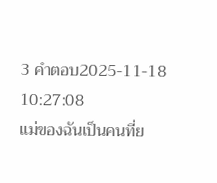3 คำตอบ2025-11-18 10:27:08
แม่ของฉันเป็นคนที่ย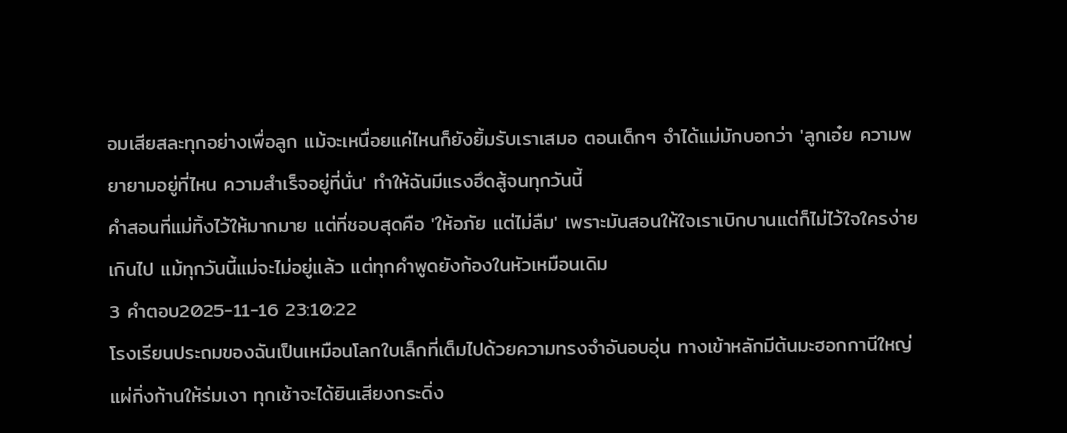อมเสียสละทุกอย่างเพื่อลูก แม้จะเหนื่อยแค่ไหนก็ยังยิ้มรับเราเสมอ ตอนเด็กๆ จำได้แม่มักบอกว่า 'ลูกเอ๋ย ความพยายามอยู่ที่ไหน ความสำเร็จอยู่ที่นั่น' ทำให้ฉันมีแรงฮึดสู้จนทุกวันนี้
คำสอนที่แม่ทิ้งไว้ให้มากมาย แต่ที่ชอบสุดคือ 'ให้อภัย แต่ไม่ลืม' เพราะมันสอนให้ใจเราเบิกบานแต่ก็ไม่ไว้ใจใครง่ายเกินไป แม้ทุกวันนี้แม่จะไม่อยู่แล้ว แต่ทุกคำพูดยังก้องในหัวเหมือนเดิม
3 คำตอบ2025-11-16 23:10:22
โรงเรียนประถมของฉันเป็นเหมือนโลกใบเล็กที่เต็มไปด้วยความทรงจำอันอบอุ่น ทางเข้าหลักมีต้นมะฮอกกานีใหญ่แผ่กิ่งก้านให้ร่มเงา ทุกเช้าจะได้ยินเสียงกระดิ่ง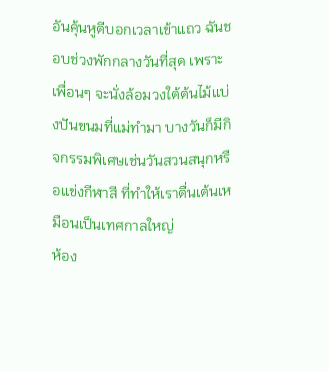อันคุ้นหูตีบอกเวลาเข้าแถว ฉันชอบช่วงพักกลางวันที่สุด เพราะเพื่อนๆ จะนั่งล้อมวงใต้ต้นไม้แบ่งปันขนมที่แม่ทำมา บางวันก็มีกิจกรรมพิเศษเช่นวันสวนสนุกหรือแข่งกีฬาสี ที่ทำให้เราตื่นเต้นเหมือนเป็นเทศกาลใหญ่
ห้อง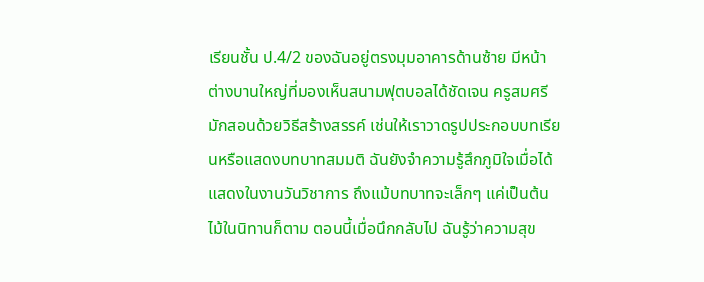เรียนชั้น ป.4/2 ของฉันอยู่ตรงมุมอาคารด้านซ้าย มีหน้าต่างบานใหญ่ที่มองเห็นสนามฟุตบอลได้ชัดเจน ครูสมศรีมักสอนด้วยวิธีสร้างสรรค์ เช่นให้เราวาดรูปประกอบบทเรียนหรือแสดงบทบาทสมมติ ฉันยังจำความรู้สึกภูมิใจเมื่อได้แสดงในงานวันวิชาการ ถึงแม้บทบาทจะเล็กๆ แค่เป็นต้นไม้ในนิทานก็ตาม ตอนนี้เมื่อนึกกลับไป ฉันรู้ว่าความสุข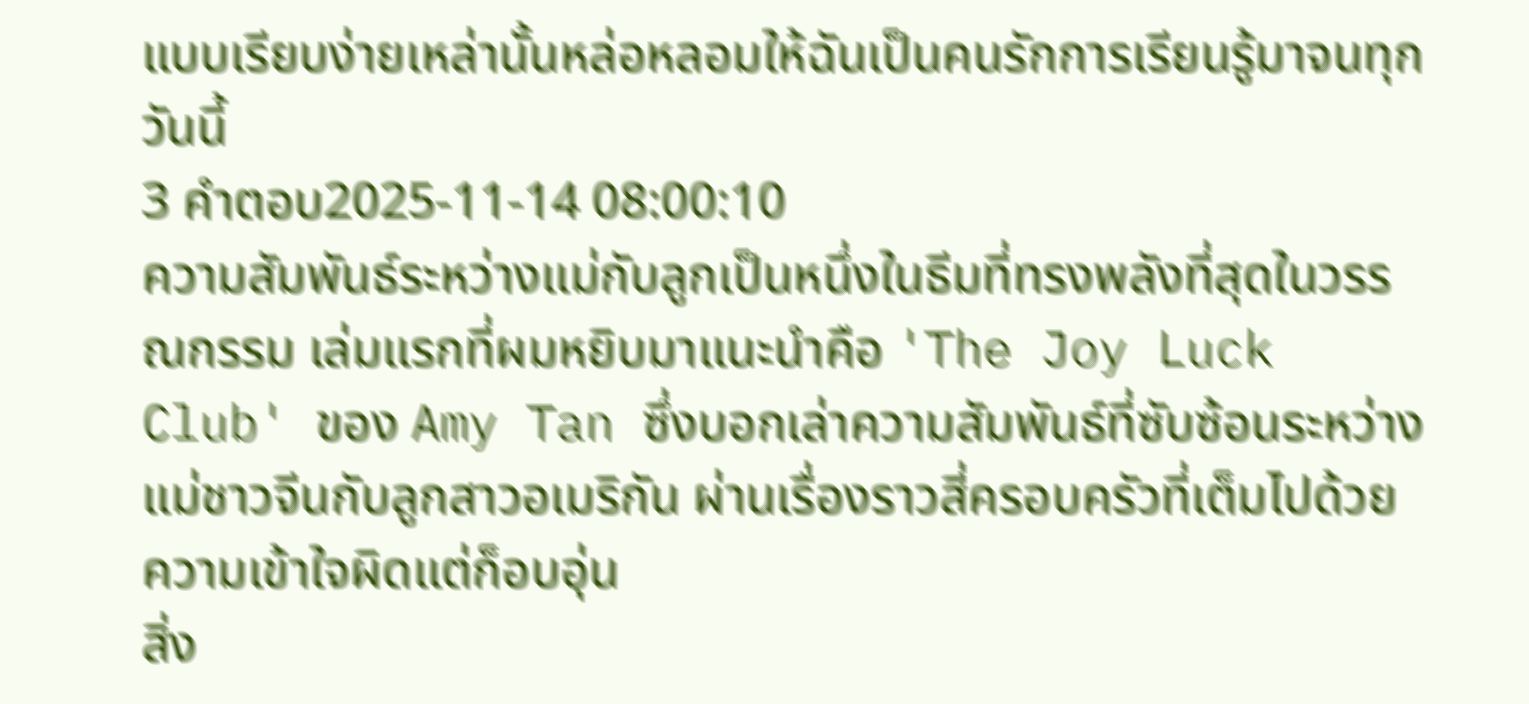แบบเรียบง่ายเหล่านั้นหล่อหลอมให้ฉันเป็นคนรักการเรียนรู้มาจนทุกวันนี้
3 คำตอบ2025-11-14 08:00:10
ความสัมพันธ์ระหว่างแม่กับลูกเป็นหนึ่งในธีมที่ทรงพลังที่สุดในวรรณกรรม เล่มแรกที่ผมหยิบมาแนะนำคือ 'The Joy Luck Club' ของ Amy Tan ซึ่งบอกเล่าความสัมพันธ์ที่ซับซ้อนระหว่างแม่ชาวจีนกับลูกสาวอเมริกัน ผ่านเรื่องราวสี่ครอบครัวที่เต็มไปด้วยความเข้าใจผิดแต่ก็อบอุ่น
สิ่ง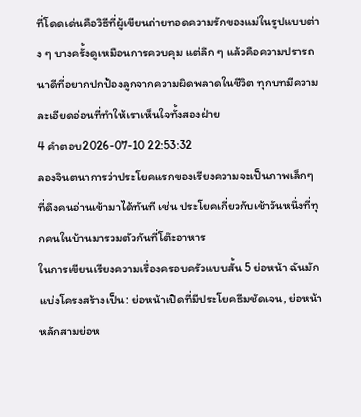ที่โดดเด่นคือวิธีที่ผู้เขียนถ่ายทอดความรักของแม่ในรูปแบบต่าง ๆ บางครั้งดูเหมือนการควบคุม แต่ลึก ๆ แล้วคือความปรารถนาดีที่อยากปกป้องลูกจากความผิดพลาดในชีวิต ทุกบทมีความละเอียดอ่อนที่ทำให้เราเห็นใจทั้งสองฝ่าย
4 คำตอบ2026-07-10 22:53:32
ลองจินตนาการว่าประโยคแรกของเรียงความจะเป็นภาพเล็กๆ ที่ดึงคนอ่านเข้ามาได้ทันที เช่น ประโยคเกี่ยวกับเช้าวันหนึ่งที่ทุกคนในบ้านมารวมตัวกันที่โต๊ะอาหาร
ในการเขียนเรียงความเรื่องครอบครัวแบบสั้น 5 ย่อหน้า ฉันมักแบ่งโครงสร้างเป็น: ย่อหน้าเปิดที่มีประโยคธีมชัดเจน, ย่อหน้าหลักสามย่อห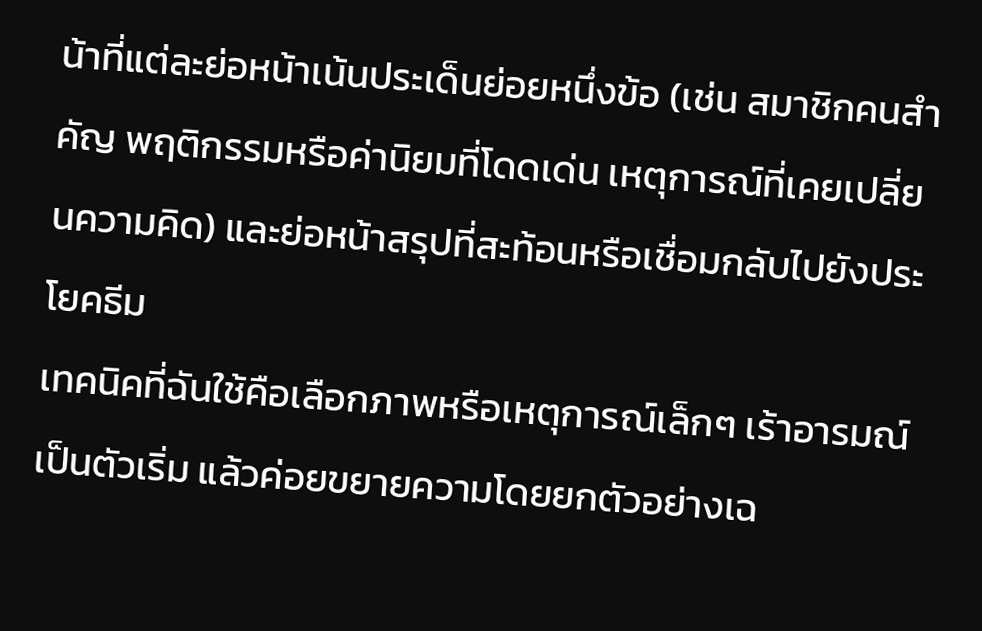น้าที่แต่ละย่อหน้าเน้นประเด็นย่อยหนึ่งข้อ (เช่น สมาชิกคนสำคัญ พฤติกรรมหรือค่านิยมที่โดดเด่น เหตุการณ์ที่เคยเปลี่ยนความคิด) และย่อหน้าสรุปที่สะท้อนหรือเชื่อมกลับไปยังประโยคธีม
เทคนิคที่ฉันใช้คือเลือกภาพหรือเหตุการณ์เล็กๆ เร้าอารมณ์เป็นตัวเริ่ม แล้วค่อยขยายความโดยยกตัวอย่างเฉ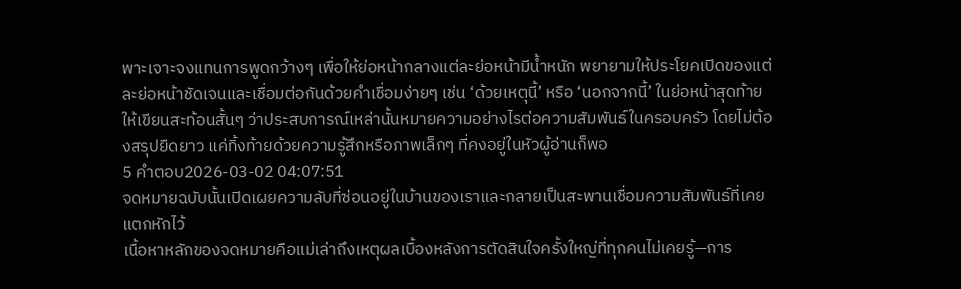พาะเจาะจงแทนการพูดกว้างๆ เพื่อให้ย่อหน้ากลางแต่ละย่อหน้ามีน้ำหนัก พยายามให้ประโยคเปิดของแต่ละย่อหน้าชัดเจนและเชื่อมต่อกันด้วยคำเชื่อมง่ายๆ เช่น ‘ด้วยเหตุนี้’ หรือ ‘นอกจากนี้’ ในย่อหน้าสุดท้าย ให้เขียนสะท้อนสั้นๆ ว่าประสบการณ์เหล่านั้นหมายความอย่างไรต่อความสัมพันธ์ในครอบครัว โดยไม่ต้องสรุปยืดยาว แค่ทิ้งท้ายด้วยความรู้สึกหรือภาพเล็กๆ ที่คงอยู่ในหัวผู้อ่านก็พอ
5 คำตอบ2026-03-02 04:07:51
จดหมายฉบับนั้นเปิดเผยความลับที่ซ่อนอยู่ในบ้านของเราและกลายเป็นสะพานเชื่อมความสัมพันธ์ที่เคยแตกหักไว้
เนื้อหาหลักของจดหมายคือแม่เล่าถึงเหตุผลเบื้องหลังการตัดสินใจครั้งใหญ่ที่ทุกคนไม่เคยรู้—การ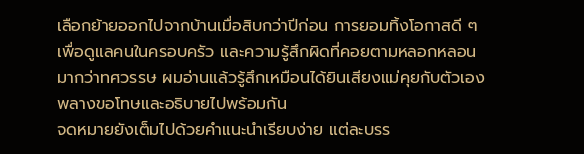เลือกย้ายออกไปจากบ้านเมื่อสิบกว่าปีก่อน การยอมทิ้งโอกาสดี ๆ เพื่อดูแลคนในครอบครัว และความรู้สึกผิดที่คอยตามหลอกหลอนมากว่าทศวรรษ ผมอ่านแล้วรู้สึกเหมือนได้ยินเสียงแม่คุยกับตัวเอง พลางขอโทษและอธิบายไปพร้อมกัน
จดหมายยังเต็มไปด้วยคำแนะนำเรียบง่าย แต่ละบรร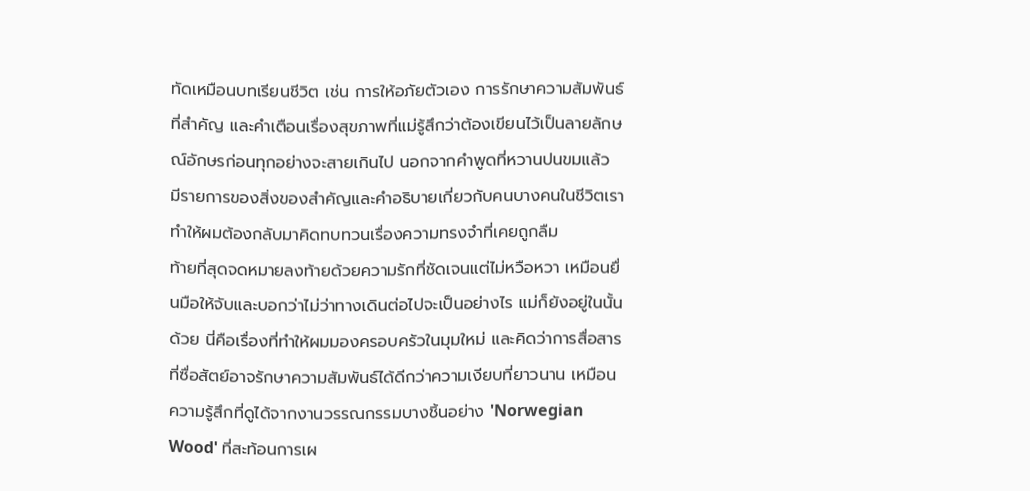ทัดเหมือนบทเรียนชีวิต เช่น การให้อภัยตัวเอง การรักษาความสัมพันธ์ที่สำคัญ และคำเตือนเรื่องสุขภาพที่แม่รู้สึกว่าต้องเขียนไว้เป็นลายลักษณ์อักษรก่อนทุกอย่างจะสายเกินไป นอกจากคำพูดที่หวานปนขมแล้ว มีรายการของสิ่งของสำคัญและคำอธิบายเกี่ยวกับคนบางคนในชีวิตเรา ทำให้ผมต้องกลับมาคิดทบทวนเรื่องความทรงจำที่เคยถูกลืม
ท้ายที่สุดจดหมายลงท้ายด้วยความรักที่ชัดเจนแต่ไม่หวือหวา เหมือนยื่นมือให้จับและบอกว่าไม่ว่าทางเดินต่อไปจะเป็นอย่างไร แม่ก็ยังอยู่ในนั้นด้วย นี่คือเรื่องที่ทำให้ผมมองครอบครัวในมุมใหม่ และคิดว่าการสื่อสารที่ซื่อสัตย์อาจรักษาความสัมพันธ์ได้ดีกว่าความเงียบที่ยาวนาน เหมือนความรู้สึกที่ดูได้จากงานวรรณกรรมบางชิ้นอย่าง 'Norwegian Wood' ที่สะท้อนการเผ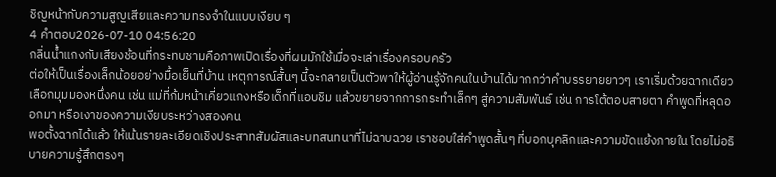ชิญหน้ากับความสูญเสียและความทรงจำในแบบเงียบ ๆ
4 คำตอบ2026-07-10 04:56:20
กลิ่นน้ำแกงกับเสียงช้อนที่กระทบชามคือภาพเปิดเรื่องที่ผมมักใช้เมื่อจะเล่าเรื่องครอบครัว
ต่อให้เป็นเรื่องเล็กน้อยอย่างมื้อเย็นที่บ้าน เหตุการณ์สั้นๆ นี้จะกลายเป็นตัวพาให้ผู้อ่านรู้จักคนในบ้านได้มากกว่าคำบรรยายยาวๆ เราเริ่มด้วยฉากเดียว เลือกมุมมองหนึ่งคน เช่น แม่ที่ก้มหน้าเคี่ยวแกงหรือเด็กที่แอบชิม แล้วขยายจากการกระทำเล็กๆ สู่ความสัมพันธ์ เช่น การโต้ตอบสายตา คำพูดที่หลุดออกมา หรือเงาของความเงียบระหว่างสองคน
พอตั้งฉากได้แล้ว ให้เน้นรายละเอียดเชิงประสาทสัมผัสและบทสนทนาที่ไม่ฉาบฉวย เราชอบใส่คำพูดสั้นๆ ที่บอกบุคลิกและความขัดแย้งภายใน โดยไม่อธิบายความรู้สึกตรงๆ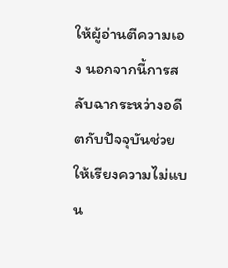ให้ผู้อ่านตีความเอง นอกจากนี้การสลับฉากระหว่างอดีตกับปัจจุบันช่วยให้เรียงความไม่แบน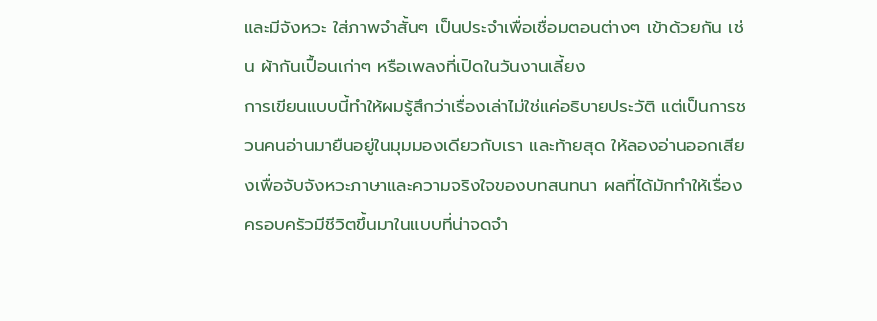และมีจังหวะ ใส่ภาพจำสั้นๆ เป็นประจำเพื่อเชื่อมตอนต่างๆ เข้าด้วยกัน เช่น ผ้ากันเปื้อนเก่าๆ หรือเพลงที่เปิดในวันงานเลี้ยง
การเขียนแบบนี้ทำให้ผมรู้สึกว่าเรื่องเล่าไม่ใช่แค่อธิบายประวัติ แต่เป็นการชวนคนอ่านมายืนอยู่ในมุมมองเดียวกับเรา และท้ายสุด ให้ลองอ่านออกเสียงเพื่อจับจังหวะภาษาและความจริงใจของบทสนทนา ผลที่ได้มักทำให้เรื่องครอบครัวมีชีวิตขึ้นมาในแบบที่น่าจดจำ